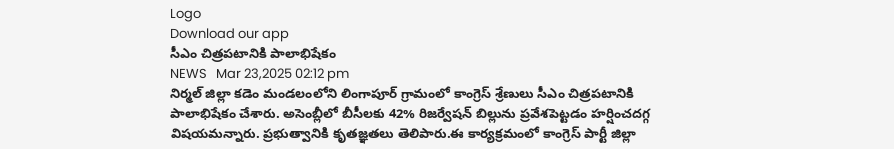Logo
Download our app
సీఎం చిత్రపటానికి పాలాభిషేకం
NEWS   Mar 23,2025 02:12 pm
నిర్మల్ జిల్లా కడెం మండలంలోని లింగాపూర్ గ్రామంలో కాంగ్రెస్ శ్రేణులు సీఎం చిత్రపటానికి పాలాభిషేకం చేశారు. అసెంబ్లీలో బీసీలకు 42% రిజర్వేషన్ బిల్లును ప్రవేశపెట్టడం హర్షించదగ్గ విషయమన్నారు. ప్రభుత్వానికి కృతజ్ఞతలు తెలిపారు.ఈ కార్యక్రమంలో కాంగ్రెస్ పార్టీ జిల్లా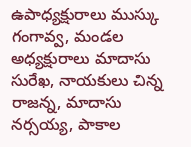ఉపాధ్యక్షురాలు ముస్కు గంగావ్వ, మండల అధ్యక్షురాలు మాదాసు సురేఖ, నాయకులు చిన్న రాజన్న, మాదాసు నర్సయ్య, పాకాల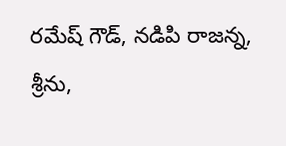రమేష్ గౌడ్, నడిపి రాజన్న, శ్రీను,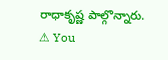రాధాకృష్ణ పాల్గొన్నారు.
⚠ You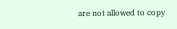are not allowed to copy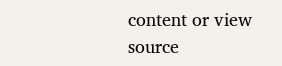content or view source